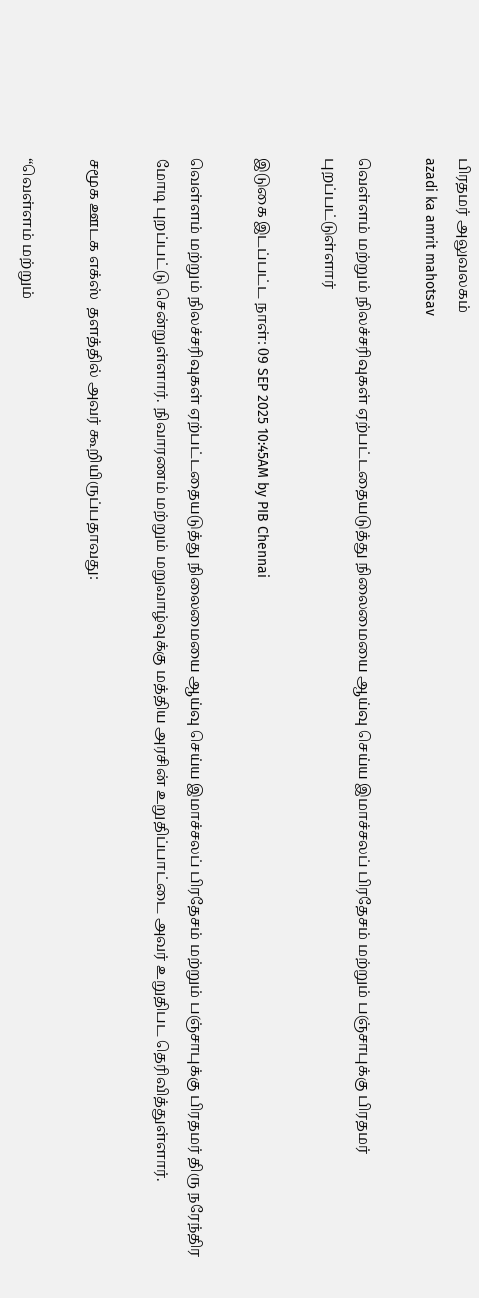பிரதமர் அலுவலகம்
azadi ka amrit mahotsav

வெள்ளம் மற்றும் நிலச்சரிவுகள் ஏற்பட்டதையடுத்து நிலைமையை ஆய்வு செய்ய இமாச்சலப் பிரதேசம் மற்றும் பஞ்சாபுக்கு பிரதமர் புறப்பட்டுள்ளார்

இடுகை இடப்பட்ட நாள்: 09 SEP 2025 10:45AM by PIB Chennai

வெள்ளம் மற்றும் நிலச்சரிவுகள் ஏற்பட்டதையடுத்து நிலைமையை ஆய்வு செய்ய இமாச்சலப் பிரதேசம் மற்றும் பஞ்சாபுக்கு பிரதமர் திரு நரேந்திர மோடி புறப்பட்டு சென்றுள்ளார். நிவாரணம் மற்றும் மறுவாழ்வுக்கு மத்திய அரசின் உறுதிப்பாட்டை அவர் உறுதிபட தெரிவித்துள்ளார்.

சமூக ஊடக எக்ஸ்  தளத்தில் அவர் கூறியிருப்பதாவது:

“வெள்ளம் மற்றும்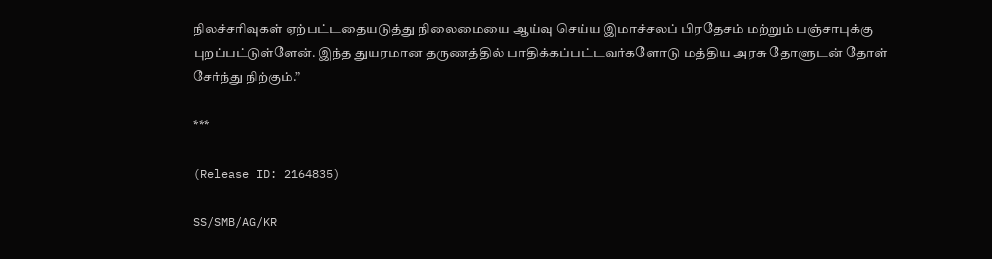நிலச்சரிவுகள் ஏற்பட்டதையடுத்து நிலைமையை ஆய்வு செய்ய இமாச்சலப் பிரதேசம் மற்றும் பஞ்சாபுக்கு புறப்பட்டுள்ளேன். இந்த துயரமான தருணத்தில் பாதிக்கப்பட்டவர்களோடு மத்திய அரசு தோளுடன் தோள் சேர்ந்து நிற்கும்.”

***

(Release ID: 2164835)

SS/SMB/AG/KR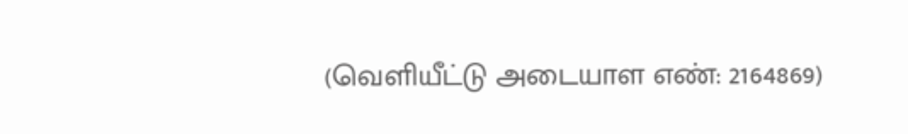(வெளியீட்டு அடையாள எண்: 2164869)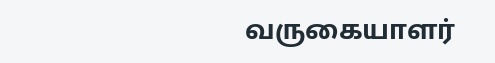வருகையாளர்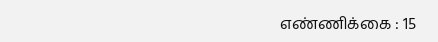எண்ணிக்கை : 15